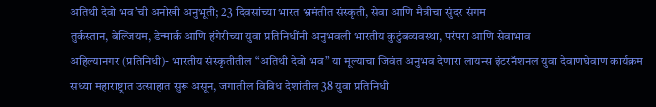अतिथी देवो भव’ची अनोखी अनुभूती; 23 दिवसांच्या भारत भ्रमंतीत संस्कृती, सेवा आणि मैत्रीचा सुंदर संगम
तुर्कस्तान, बेल्जियम, डेन्मार्क आणि हंगेरीच्या युवा प्रतिनिधींनी अनुभवली भारतीय कुटुंबव्यवस्था, परंपरा आणि सेवाभाव
अहिल्यानगर (प्रतिनिधी)- भारतीय संस्कृतीतील “अतिथी देवो भव” या मूल्याचा जिवंत अनुभव देणारा लायन्स इंटरनॅशनल युवा देवाणघेवाण कार्यक्रम सध्या महाराष्ट्रात उत्साहात सुरू असून, जगातील विविध देशांतील 38 युवा प्रतिनिधी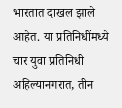भारतात दाखल झाले आहेत. या प्रतिनिधींमध्ये चार युवा प्रतिनिधी अहिल्यानगरात, तीन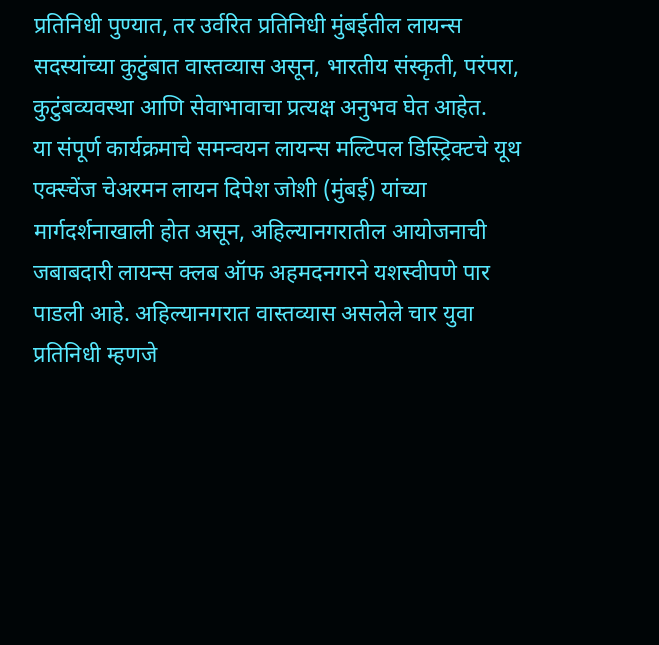प्रतिनिधी पुण्यात, तर उर्वरित प्रतिनिधी मुंबईतील लायन्स सदस्यांच्या कुटुंबात वास्तव्यास असून, भारतीय संस्कृती, परंपरा, कुटुंबव्यवस्था आणि सेवाभावाचा प्रत्यक्ष अनुभव घेत आहेत.
या संपूर्ण कार्यक्रमाचे समन्वयन लायन्स मल्टिपल डिस्ट्रिक्टचे यूथ एक्स्चेंज चेअरमन लायन दिपेश जोशी (मुंबई) यांच्या मार्गदर्शनाखाली होत असून, अहिल्यानगरातील आयोजनाची जबाबदारी लायन्स क्लब ऑफ अहमदनगरने यशस्वीपणे पार पाडली आहे. अहिल्यानगरात वास्तव्यास असलेले चार युवा प्रतिनिधी म्हणजे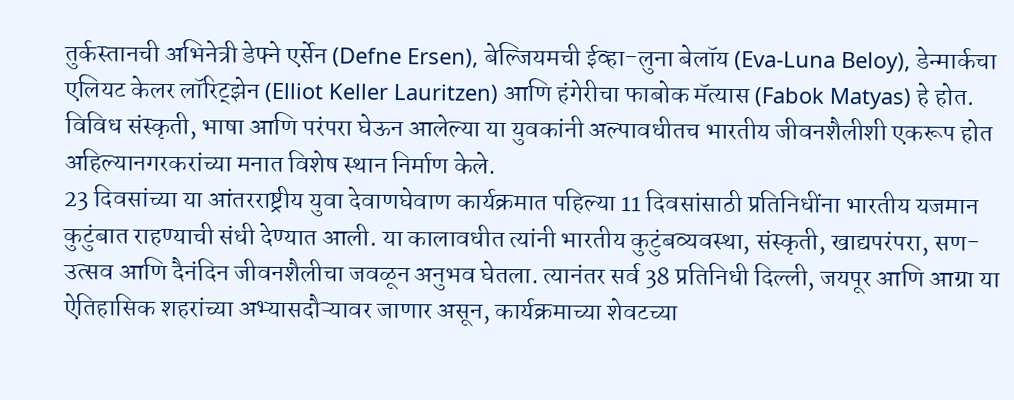तुर्कस्तानची अभिनेत्री डेफ्ने एर्सेन (Defne Ersen), बेल्जियमची ईव्हा-लुना बेलॉय (Eva-Luna Beloy), डेन्मार्कचा एलियट केलर लॉरिट्झेन (Elliot Keller Lauritzen) आणि हंगेरीचा फाबोक मॅत्यास (Fabok Matyas) हे होत. विविध संस्कृती, भाषा आणि परंपरा घेऊन आलेल्या या युवकांनी अल्पावधीतच भारतीय जीवनशैलीशी एकरूप होत अहिल्यानगरकरांच्या मनात विशेष स्थान निर्माण केले.
23 दिवसांच्या या आंतरराष्ट्रीय युवा देवाणघेवाण कार्यक्रमात पहिल्या 11 दिवसांसाठी प्रतिनिधींना भारतीय यजमान कुटुंबात राहण्याची संधी देण्यात आली. या कालावधीत त्यांनी भारतीय कुटुंबव्यवस्था, संस्कृती, खाद्यपरंपरा, सण-उत्सव आणि दैनंदिन जीवनशैलीचा जवळून अनुभव घेतला. त्यानंतर सर्व 38 प्रतिनिधी दिल्ली, जयपूर आणि आग्रा या ऐतिहासिक शहरांच्या अभ्यासदौऱ्यावर जाणार असून, कार्यक्रमाच्या शेवटच्या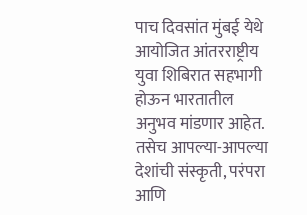पाच दिवसांत मुंबई येथे आयोजित आंतरराष्ट्रीय युवा शिबिरात सहभागी होऊन भारतातील अनुभव मांडणार आहेत. तसेच आपल्या-आपल्या देशांची संस्कृती, परंपरा आणि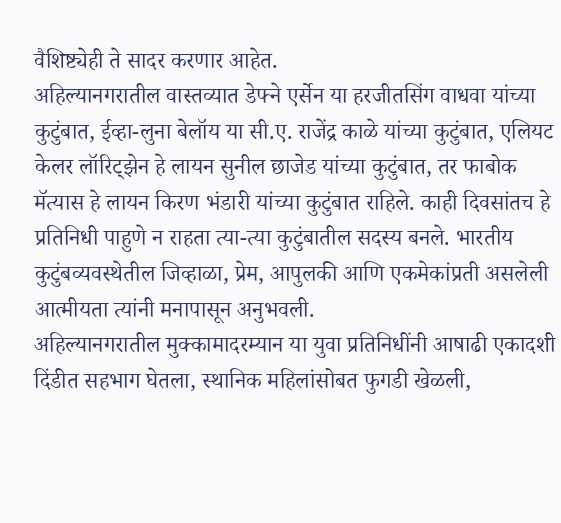वैशिष्ट्येही ते सादर करणार आहेत.
अहिल्यानगरातील वास्तव्यात डेफ्ने एर्सेन या हरजीतसिंग वाधवा यांच्या कुटुंबात, ईव्हा-लुना बेलॉय या सी.ए. राजेंद्र काळे यांच्या कुटुंबात, एलियट केलर लॉरिट्झेन हे लायन सुनील छाजेड यांच्या कुटुंबात, तर फाबोक मॅत्यास हे लायन किरण भंडारी यांच्या कुटुंबात राहिले. काही दिवसांतच हे प्रतिनिधी पाहुणे न राहता त्या-त्या कुटुंबातील सदस्य बनले. भारतीय कुटुंबव्यवस्थेतील जिव्हाळा, प्रेम, आपुलकी आणि एकमेकांप्रती असलेली आत्मीयता त्यांनी मनापासून अनुभवली.
अहिल्यानगरातील मुक्कामादरम्यान या युवा प्रतिनिधींनी आषाढी एकादशी दिंडीत सहभाग घेतला, स्थानिक महिलांसोबत फुगडी खेळली,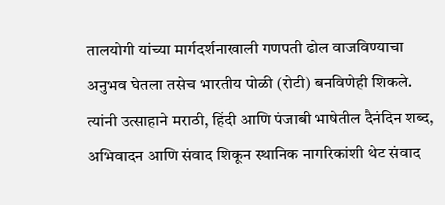तालयोगी यांच्या मार्गदर्शनाखाली गणपती ढोल वाजविण्याचा अनुभव घेतला तसेच भारतीय पोळी (रोटी) बनविणेही शिकले. त्यांनी उत्साहाने मराठी, हिंदी आणि पंजाबी भाषेतील दैनंदिन शब्द, अभिवादन आणि संवाद शिकून स्थानिक नागरिकांशी थेट संवाद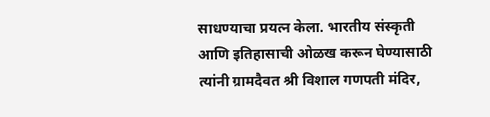साधण्याचा प्रयत्न केला. भारतीय संस्कृती आणि इतिहासाची ओळख करून घेण्यासाठी त्यांनी ग्रामदैवत श्री विशाल गणपती मंदिर,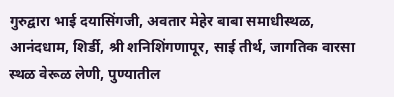गुरुद्वारा भाई दयासिंगजी, अवतार मेहेर बाबा समाधीस्थळ, आनंदधाम, शिर्डी, श्री शनिशिंगणापूर, साई तीर्थ, जागतिक वारसा स्थळ वेरूळ लेणी, पुण्यातील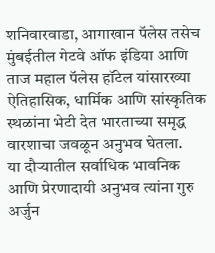शनिवारवाडा, आगाखान पॅलेस तसेच मुंबईतील गेटवे ऑफ इंडिया आणि ताज महाल पॅलेस हॉटेल यांसारख्या ऐतिहासिक, धार्मिक आणि सांस्कृतिक स्थळांना भेटी देत भारताच्या समृद्ध वारशाचा जवळून अनुभव घेतला.
या दौऱ्यातील सर्वाधिक भावनिक आणि प्रेरणादायी अनुभव त्यांना गुरु अर्जुन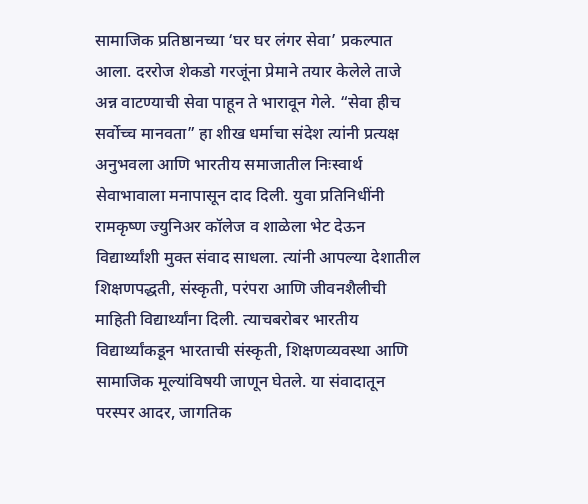सामाजिक प्रतिष्ठानच्या ‘घर घर लंगर सेवा’ प्रकल्पात आला. दररोज शेकडो गरजूंना प्रेमाने तयार केलेले ताजे अन्न वाटण्याची सेवा पाहून ते भारावून गेले. “सेवा हीच सर्वोच्च मानवता” हा शीख धर्माचा संदेश त्यांनी प्रत्यक्ष अनुभवला आणि भारतीय समाजातील निःस्वार्थ सेवाभावाला मनापासून दाद दिली. युवा प्रतिनिधींनी रामकृष्ण ज्युनिअर कॉलेज व शाळेला भेट देऊन विद्यार्थ्यांशी मुक्त संवाद साधला. त्यांनी आपल्या देशातील शिक्षणपद्धती, संस्कृती, परंपरा आणि जीवनशैलीची माहिती विद्यार्थ्यांना दिली. त्याचबरोबर भारतीय विद्यार्थ्यांकडून भारताची संस्कृती, शिक्षणव्यवस्था आणि सामाजिक मूल्यांविषयी जाणून घेतले. या संवादातून परस्पर आदर, जागतिक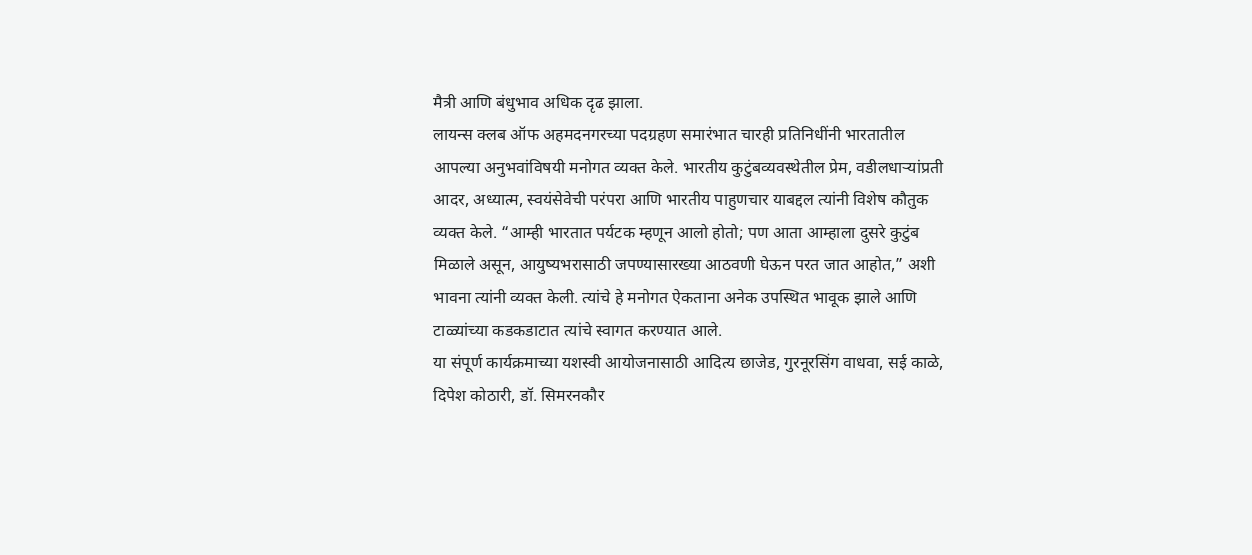मैत्री आणि बंधुभाव अधिक दृढ झाला.
लायन्स क्लब ऑफ अहमदनगरच्या पदग्रहण समारंभात चारही प्रतिनिधींनी भारतातील आपल्या अनुभवांविषयी मनोगत व्यक्त केले. भारतीय कुटुंबव्यवस्थेतील प्रेम, वडीलधाऱ्यांप्रती आदर, अध्यात्म, स्वयंसेवेची परंपरा आणि भारतीय पाहुणचार याबद्दल त्यांनी विशेष कौतुक व्यक्त केले. “आम्ही भारतात पर्यटक म्हणून आलो होतो; पण आता आम्हाला दुसरे कुटुंब मिळाले असून, आयुष्यभरासाठी जपण्यासारख्या आठवणी घेऊन परत जात आहोत,” अशी भावना त्यांनी व्यक्त केली. त्यांचे हे मनोगत ऐकताना अनेक उपस्थित भावूक झाले आणि टाळ्यांच्या कडकडाटात त्यांचे स्वागत करण्यात आले.
या संपूर्ण कार्यक्रमाच्या यशस्वी आयोजनासाठी आदित्य छाजेड, गुरनूरसिंग वाधवा, सई काळे, दिपेश कोठारी, डॉ. सिमरनकौर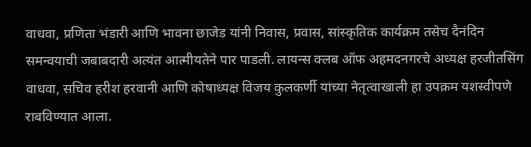वाधवा, प्रणिता भंडारी आणि भावना छाजेड यांनी निवास, प्रवास, सांस्कृतिक कार्यक्रम तसेच दैनंदिन समन्वयाची जबाबदारी अत्यंत आत्मीयतेने पार पाडली. लायन्स क्लब ऑफ अहमदनगरचे अध्यक्ष हरजीतसिंग वाधवा, सचिव हरीश हरवानी आणि कोषाध्यक्ष विजय कुलकर्णी यांच्या नेतृत्वाखाली हा उपक्रम यशस्वीपणे राबविण्यात आला.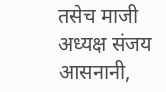तसेच माजी अध्यक्ष संजय आसनानी,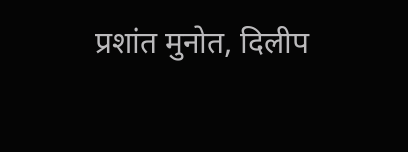प्रशांत मुनोत, दिलीप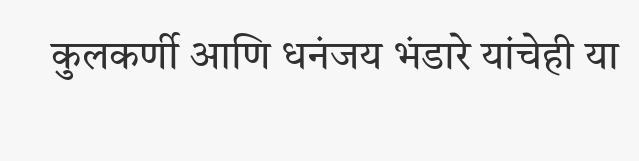कुलकर्णी आणि धनंजय भंडारे यांचेही या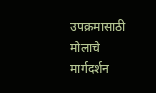उपक्रमासाठी मोलाचे मार्गदर्शन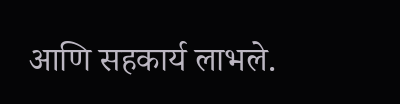आणि सहकार्य लाभले.